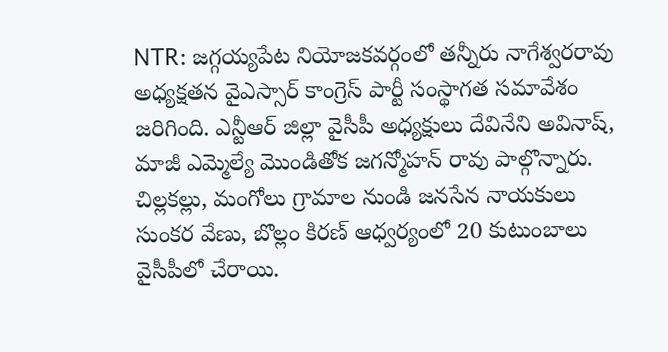NTR: జగ్గయ్యపేట నియోజకవర్గంలో తన్నీరు నాగేశ్వరరావు అధ్యక్షతన వైఎస్సార్ కాంగ్రెస్ పార్టీ సంస్థాగత సమావేశం జరిగింది. ఎన్టీఆర్ జిల్లా వైసీపీ అధ్యక్షులు దేవినేని అవినాష్, మాజీ ఎమ్మెల్యే మొండితోక జగన్మోహన్ రావు పాల్గొన్నారు. చిల్లకల్లు, మంగోలు గ్రామాల నుండి జనసేన నాయకులు సుంకర వేణు, బొల్లం కిరణ్ ఆధ్వర్యంలో 20 కుటుంబాలు వైసీపీలో చేరాయి.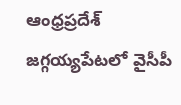ఆంధ్రప్రదేశ్
జగ్గయ్యపేటలో వైసీపీ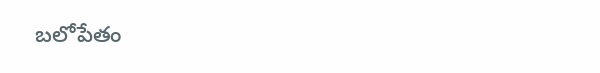బలోపేతం